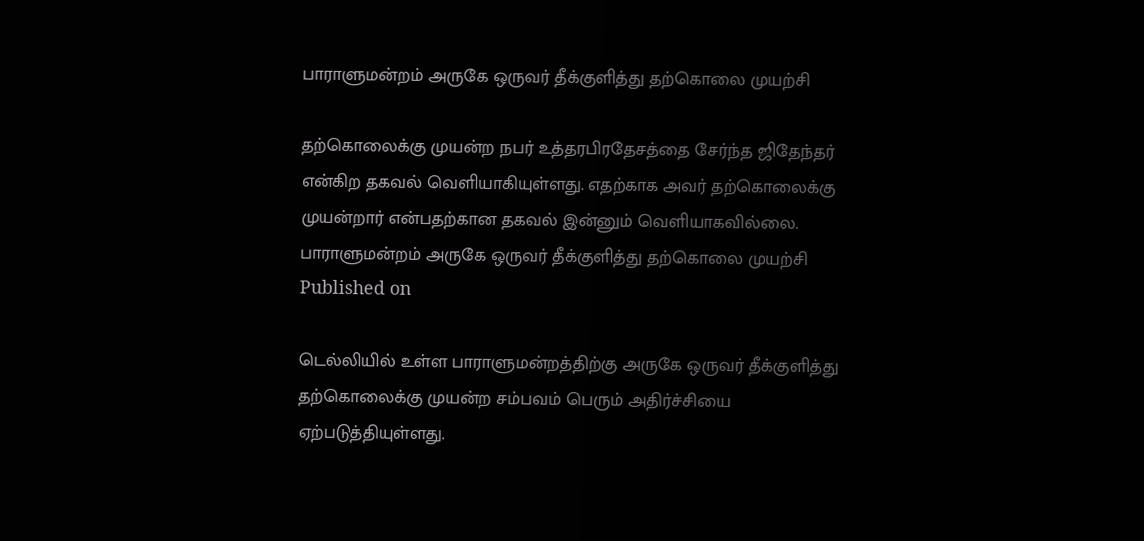பாராளுமன்றம் அருகே ஒருவர் தீக்குளித்து தற்கொலை முயற்சி

தற்கொலைக்கு முயன்ற நபர் உத்தரபிரதேசத்தை சேர்ந்த ஜிதேந்தர் என்கிற தகவல் வெளியாகியுள்ளது. எதற்காக அவர் தற்கொலைக்கு முயன்றார் என்பதற்கான தகவல் இன்னும் வெளியாகவில்லை.
பாராளுமன்றம் அருகே ஒருவர் தீக்குளித்து தற்கொலை முயற்சி
Published on

டெல்லியில் உள்ள பாராளுமன்றத்திற்கு அருகே ஒருவர் தீக்குளித்து தற்கொலைக்கு முயன்ற சம்பவம் பெரும் அதிர்ச்சியை ஏற்படுத்தியுள்ளது.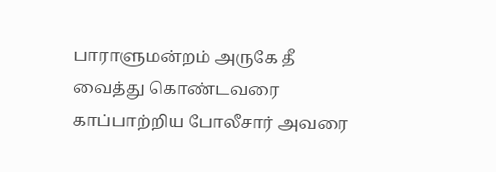பாராளுமன்றம் அருகே தீ வைத்து கொண்டவரை காப்பாற்றிய போலீசார் அவரை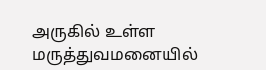அருகில் உள்ள மருத்துவமனையில்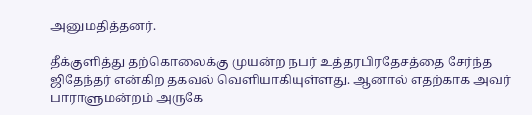அனுமதித்தனர்.

தீக்குளித்து தற்கொலைக்கு முயன்ற நபர் உத்தரபிரதேசத்தை சேர்ந்த ஜிதேந்தர் என்கிற தகவல் வெளியாகியுள்ளது. ஆனால் எதற்காக அவர் பாராளுமன்றம் அருகே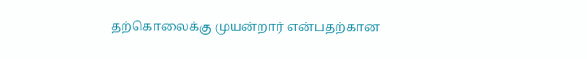தற்கொலைக்கு முயன்றார் என்பதற்கான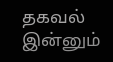தகவல் இன்னும்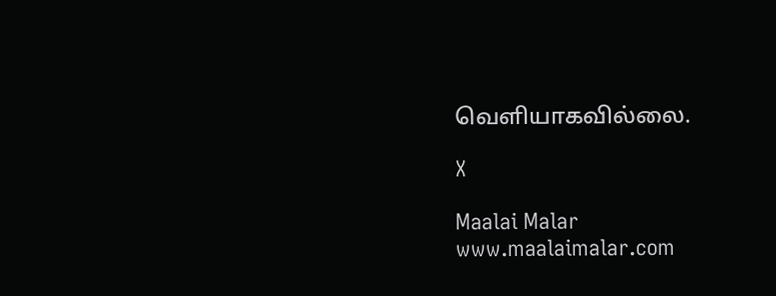வெளியாகவில்லை.

X

Maalai Malar
www.maalaimalar.com